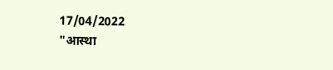17/04/2022
"आस्था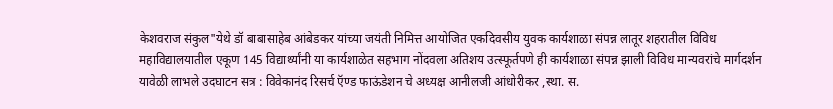केशवराज संकुल"येथे डॉ बाबासाहेब आंबेडकर यांच्या जयंती निमित्त आयोजित एकदिवसीय युवक कार्यशाळा संपन्न लातूर शहरातील विविध महाविद्यालयातील एकूण 145 विद्यार्थ्यांनी या कार्यशाळेत सहभाग नोंदवला अतिशय उत्स्फूर्तपणे ही कार्यशाळा संपन्न झाली विविध मान्यवरांचे मार्गदर्शन यावेळी लाभले उदघाटन सत्र : विवेकानंद रिसर्च ऍण्ड फाऊंडेशन चे अध्यक्ष आनीलजी आंधोरीकर ,स्था. स.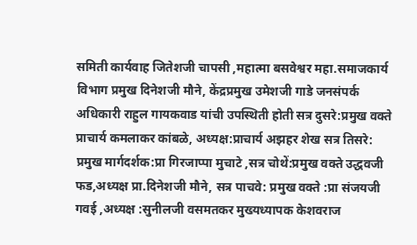समिती कार्यवाह जितेशजी चापसी ,महात्मा बसवेश्वर महा.समाजकार्य विभाग प्रमुख दिनेशजी मौने, केंद्रप्रमुख उमेशजी गाडे जनसंपर्क अधिकारी राहुल गायकवाड यांची उपस्थिती होती सत्र दुसरे:प्रमुख वक्ते प्राचार्य कमलाकर कांबळे, अध्यक्ष:प्राचार्य अझहर शेख सत्र तिसरे: प्रमुख मार्गदर्शक:प्रा गिरजाप्पा मुचाटे ,सत्र चोथें:प्रमुख वक्ते उद्धवजी फड,अध्यक्ष प्रा.दिनेशजी मौने, सत्र पाचवे: प्रमुख वक्ते :प्रा संजयजी गवई ,अध्यक्ष :सुनीलजी वसमतकर मुख्यध्यापक केशवराज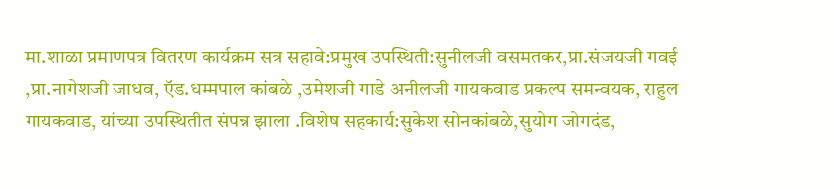मा.शाळा प्रमाणपत्र वितरण कार्यक्रम सत्र सहावे:प्रमुख उपस्थिती:सुनीलजी वसमतकर,प्रा.संजयजी गवई ,प्रा.नागेशजी जाधव, ऍड.धम्मपाल कांबळे ,उमेशजी गाडे अनीलजी गायकवाड प्रकल्प समन्वयक, राहुल गायकवाड, यांच्या उपस्थितीत संपन्न झाला .विशेष सहकार्य:सुकेश सोनकांबळे,सुयोग जोगदंड,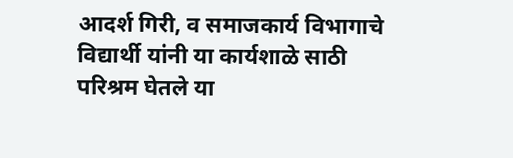आदर्श गिरी, व समाजकार्य विभागाचे विद्यार्थी यांनी या कार्यशाळे साठी परिश्रम घेतले या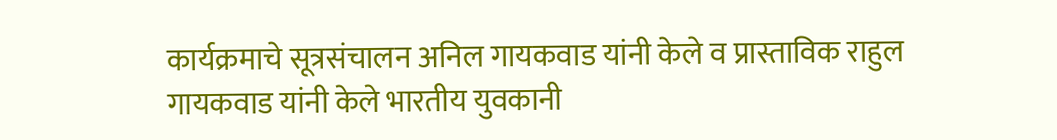कार्यक्रमाचे सूत्रसंचालन अनिल गायकवाड यांनी केले व प्रास्ताविक राहुल गायकवाड यांनी केले भारतीय युवकानी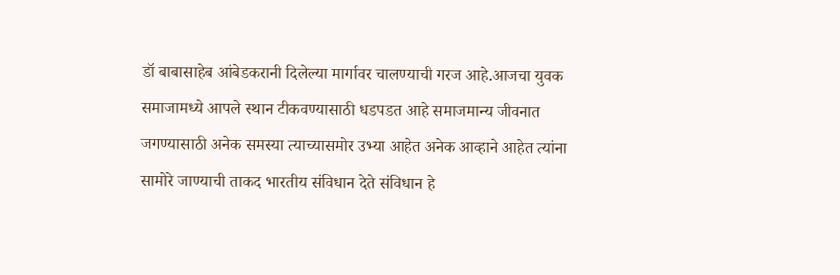डॉ बाबासाहेब आंबेडकरानी दिलेल्या मार्गावर चालण्याची गरज आहे.आजचा युवक समाजामध्ये आपले स्थान टीकवण्यासाठी धडपडत आहे समाजमान्य जीवनात जगण्यासाठी अनेक समस्या त्याच्यासमोर उभ्या आहेत अनेक आव्हाने आहेत त्यांना सामोरे जाण्याची ताकद भारतीय संविधान देते संविधान हे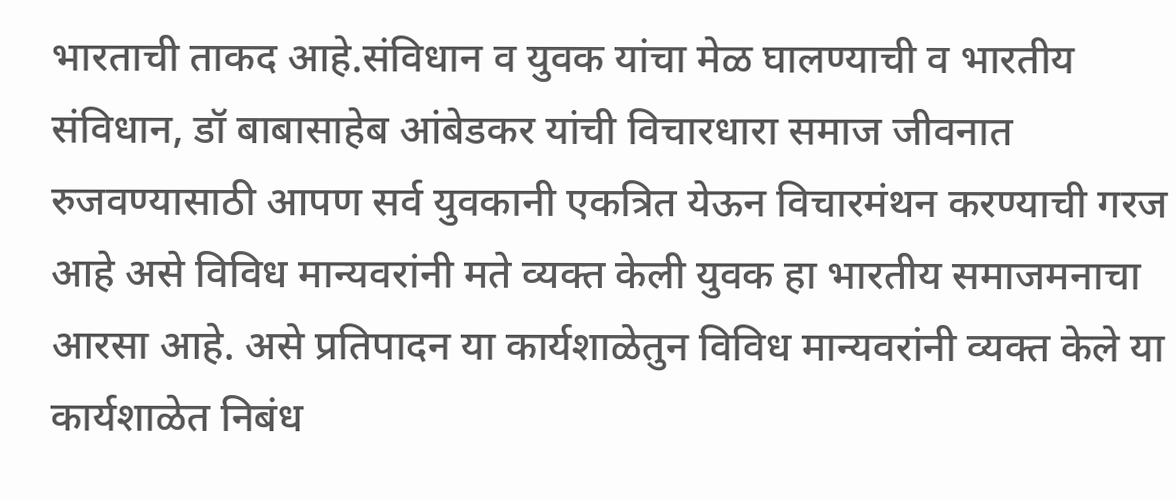भारताची ताकद आहे.संविधान व युवक यांचा मेळ घालण्याची व भारतीय संविधान, डॉ बाबासाहेब आंबेडकर यांची विचारधारा समाज जीवनात रुजवण्यासाठी आपण सर्व युवकानी एकत्रित येऊन विचारमंथन करण्याची गरज आहे असे विविध मान्यवरांनी मते व्यक्त केली युवक हा भारतीय समाजमनाचा आरसा आहे. असे प्रतिपादन या कार्यशाळेतुन विविध मान्यवरांनी व्यक्त केले या कार्यशाळेत निबंध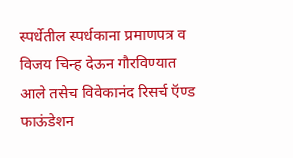स्पर्धेतील स्पर्धकाना प्रमाणपत्र व विजय चिन्ह देऊन गौरविण्यात आले तसेच विवेकानंद रिसर्च ऍण्ड फाऊंडेशन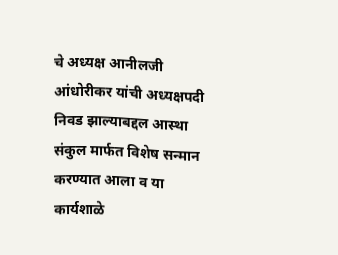चे अध्यक्ष आनीलजी आंधोरीकर यांची अध्यक्षपदी निवड झाल्याबद्दल आस्था संकुल मार्फत विशेष सन्मान करण्यात आला व या कार्यशाळे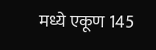मध्ये एकूण 145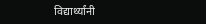विद्यार्थ्यांनी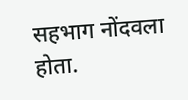सहभाग नोंदवला होता.